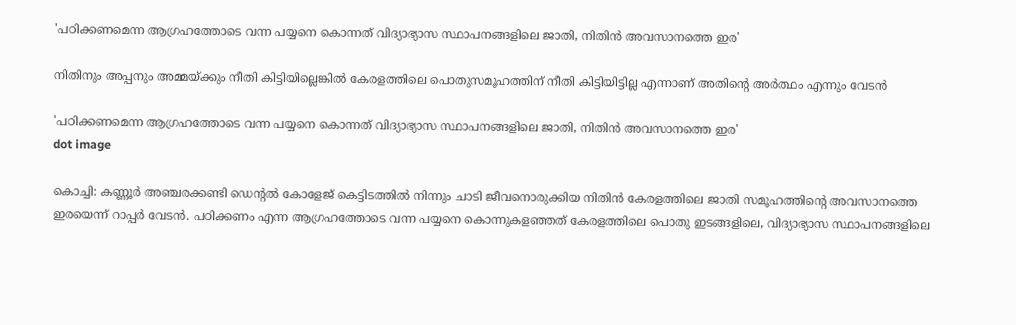'പഠിക്കണമെന്ന ആഗ്രഹത്തോടെ വന്ന പയ്യനെ കൊന്നത് വിദ്യാഭ്യാസ സ്ഥാപനങ്ങളിലെ ജാതി, നിതിന്‍ അവസാനത്തെ ഇര'

നിതിനും അപ്പനും അമ്മയ്ക്കും നീതി കിട്ടിയില്ലെങ്കില്‍ കേരളത്തിലെ പൊതുസമൂഹത്തിന് നീതി കിട്ടിയിട്ടില്ല എന്നാണ് അതിന്റെ അര്‍ത്ഥം എന്നും വേടന്‍

'പഠിക്കണമെന്ന ആഗ്രഹത്തോടെ വന്ന പയ്യനെ കൊന്നത് വിദ്യാഭ്യാസ സ്ഥാപനങ്ങളിലെ ജാതി, നിതിന്‍ അവസാനത്തെ ഇര'
dot image

കൊച്ചി: കണ്ണൂര്‍ അഞ്ചരക്കണ്ടി ഡെന്റല്‍ കോളേജ് കെട്ടിടത്തില്‍ നിന്നും ചാടി ജീവനൊരുക്കിയ നിതിന്‍ കേരളത്തിലെ ജാതി സമൂഹത്തിന്റെ അവസാനത്തെ ഇരയെന്ന് റാപ്പര്‍ വേടന്‍. പഠിക്കണം എന്ന ആഗ്രഹത്തോടെ വന്ന പയ്യനെ കൊന്നുകളഞ്ഞത് കേരളത്തിലെ പൊതു ഇടങ്ങളിലെ, വിദ്യാഭ്യാസ സ്ഥാപനങ്ങളിലെ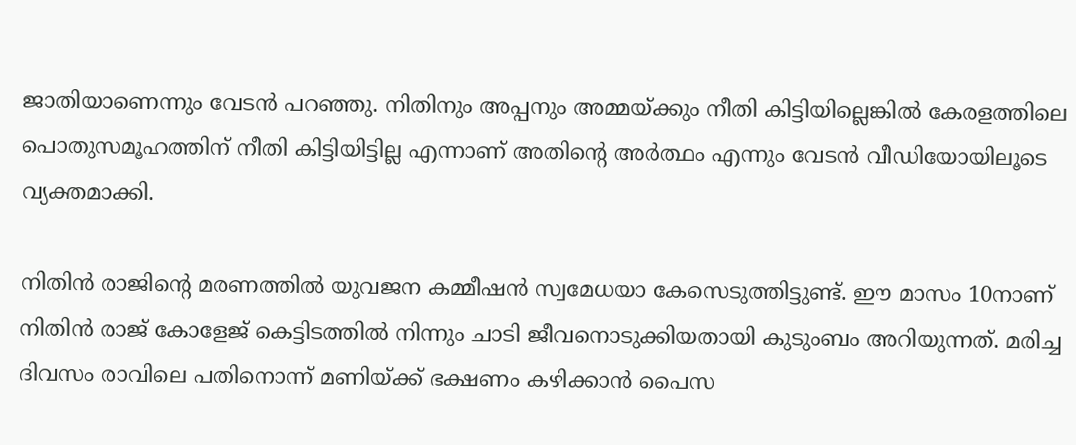ജാതിയാണെന്നും വേടന്‍ പറഞ്ഞു. നിതിനും അപ്പനും അമ്മയ്ക്കും നീതി കിട്ടിയില്ലെങ്കില്‍ കേരളത്തിലെ പൊതുസമൂഹത്തിന് നീതി കിട്ടിയിട്ടില്ല എന്നാണ് അതിന്റെ അര്‍ത്ഥം എന്നും വേടന്‍ വീഡിയോയിലൂടെ വ്യക്തമാക്കി.

നിതിന്‍ രാജിന്റെ മരണത്തില്‍ യുവജന കമ്മീഷന്‍ സ്വമേധയാ കേസെടുത്തിട്ടുണ്ട്. ഈ മാസം 10നാണ് നിതിന്‍ രാജ് കോളേജ് കെട്ടിടത്തില്‍ നിന്നും ചാടി ജീവനൊടുക്കിയതായി കുടുംബം അറിയുന്നത്. മരിച്ച ദിവസം രാവിലെ പതിനൊന്ന് മണിയ്ക്ക് ഭക്ഷണം കഴിക്കാന്‍ പൈസ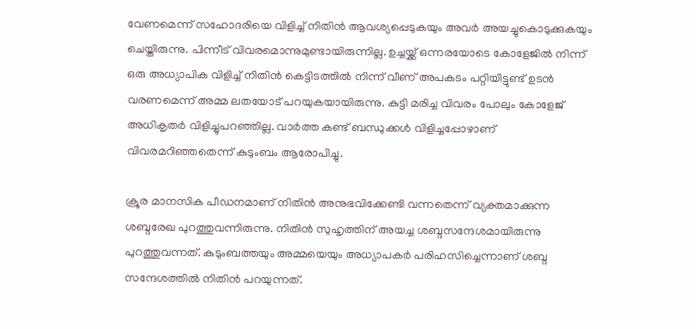വേണമെന്ന് സഹോദരിയെ വിളിച്ച് നിതിന്‍ ആവശ്യപ്പെടുകയും അവര്‍ അയച്ചുകൊടുക്കുകയും ചെയ്തിരുന്നു. പിന്നീട് വിവരമൊന്നുമുണ്ടായിരുന്നില്ല. ഉച്ചയ്ക്ക് ഒന്നരയോടെ കോളേജില്‍ നിന്ന് ഒരു അധ്യാപിക വിളിച്ച് നിതിന്‍ കെട്ടിടത്തില്‍ നിന്ന് വീണ് അപകടം പറ്റിയിട്ടുണ്ട് ഉടന്‍ വരണമെന്ന് അമ്മ ലതയോട് പറയുകയായിരുന്നു. കുട്ടി മരിച്ച വിവരം പോലും കോളേജ് അധികൃതര്‍ വിളിച്ചുപറഞ്ഞില്ല. വാര്‍ത്ത കണ്ട് ബന്ധുക്കള്‍ വിളിച്ചപ്പോഴാണ് വിവരമറിഞ്ഞതെന്ന് കുടുംബം ആരോപിച്ചു.

ക്രൂര മാനസിക പീഡനമാണ് നിതിന്‍ അനുഭവിക്കേണ്ടി വന്നതെന്ന് വ്യക്തമാക്കുന്ന ശബ്ദരേഖ പുറത്തുവന്നിരുന്നു. നിതിന്‍ സുഹൃത്തിന് അയച്ച ശബ്ദസന്ദേശമായിരുന്നു പുറത്തുവന്നത്. കുടുംബത്തയും അമ്മയെയും അധ്യാപകര്‍ പരിഹസിച്ചെന്നാണ് ശബ്ദ സന്ദേശത്തില്‍ നിതിന്‍ പറയുന്നത്.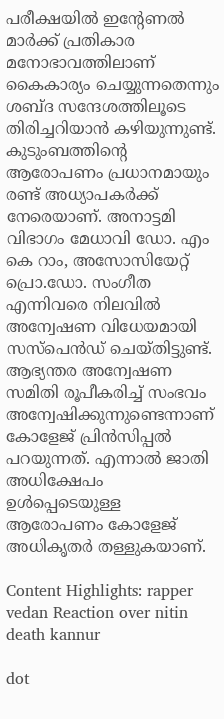പരീക്ഷയില്‍ ഇന്റേണല്‍ മാര്‍ക്ക് പ്രതികാര മനോഭാവത്തിലാണ് കൈകാര്യം ചെയ്യുന്നതെന്നും ശബ്ദ സന്ദേശത്തിലൂടെ തിരിച്ചറിയാന്‍ കഴിയുന്നുണ്ട്. കുടുംബത്തിന്റെ ആരോപണം പ്രധാനമായും രണ്ട് അധ്യാപകര്‍ക്ക് നേരെയാണ്. അനാട്ടമി വിഭാഗം മേധാവി ഡോ. എം കെ റാം, അസോസിയേറ്റ് പ്രൊ.ഡോ. സംഗീത എന്നിവരെ നിലവില്‍ അന്വേഷണ വിധേയമായി സസ്‌പെന്‍ഡ് ചെയ്തിട്ടുണ്ട്. ആഭ്യന്തര അന്വേഷണ സമിതി രൂപീകരിച്ച് സംഭവം അന്വേഷിക്കുന്നുണ്ടെന്നാണ് കോളേജ് പ്രിന്‍സിപ്പല്‍ പറയുന്നത്. എന്നാല്‍ ജാതി അധിക്ഷേപം ഉള്‍പ്പെടെയുള്ള ആരോപണം കോളേജ് അധികൃതര്‍ തള്ളുകയാണ്.

Content Highlights: rapper vedan Reaction over nitin death kannur

dot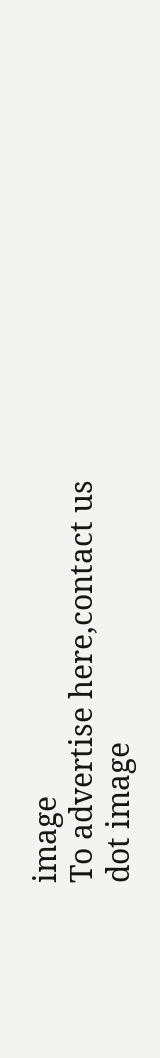image
To advertise here,contact us
dot image